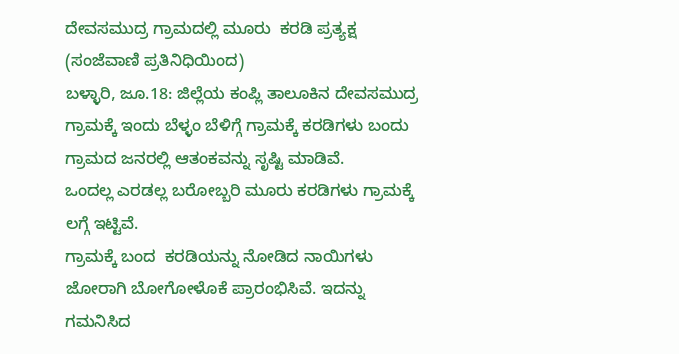ದೇವಸಮುದ್ರ ಗ್ರಾಮದಲ್ಲಿ ಮೂರು  ಕರಡಿ ಪ್ರತ್ಯಕ್ಷ
(ಸಂಜೆವಾಣಿ ಪ್ರತಿನಿಧಿಯಿಂದ)
ಬಳ್ಳಾರಿ, ಜೂ.18: ಜಿಲ್ಲೆಯ ಕಂಪ್ಲಿ ತಾಲೂಕಿನ ದೇವಸಮುದ್ರ ಗ್ರಾಮಕ್ಕೆ ಇಂದು ಬೆಳ್ಳಂ ಬೆಳಿಗ್ಗೆ ಗ್ರಾಮಕ್ಕೆ ಕರಡಿಗಳು ಬಂದು ಗ್ರಾಮದ ಜನರಲ್ಲಿ ಆತಂಕವನ್ನು ಸೃಷ್ಟಿ ಮಾಡಿವೆ.
ಒಂದಲ್ಲ ಎರಡಲ್ಲ ಬರೋಬ್ಬರಿ ಮೂರು ಕರಡಿಗಳು ಗ್ರಾಮಕ್ಕೆ ಲಗ್ಗೆ ಇಟ್ಟಿವೆ.
ಗ್ರಾಮಕ್ಕೆ ಬಂದ  ಕರಡಿಯನ್ನು ನೋಡಿದ ನಾಯಿಗಳು ಜೋರಾಗಿ ಬೋಗೋಳೊಕೆ ಪ್ರಾರಂಭಿಸಿವೆ. ಇದನ್ನು ಗಮನಿಸಿದ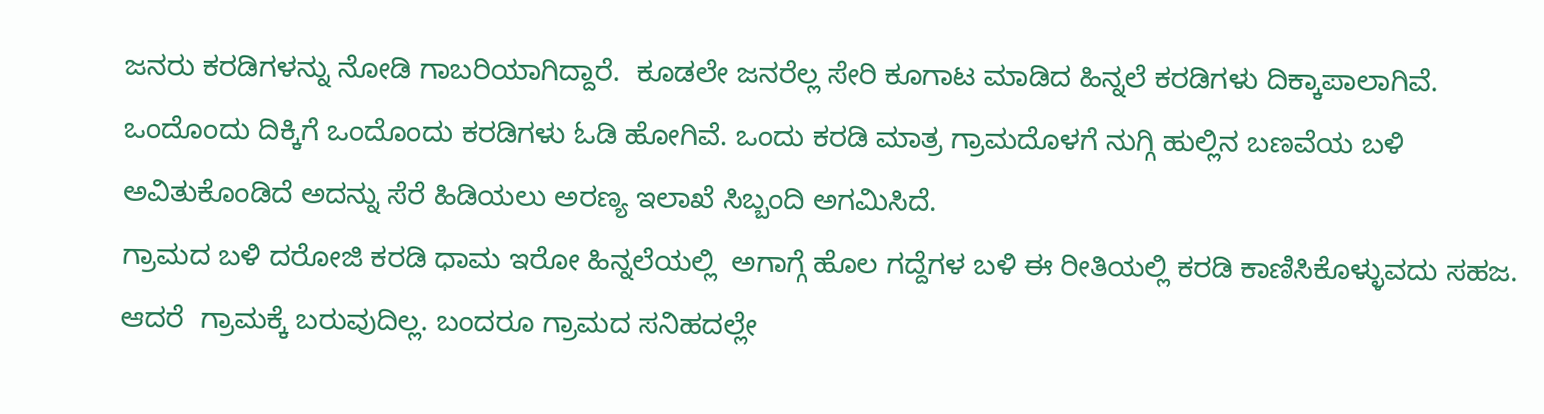ಜನರು ಕರಡಿಗಳನ್ನು ನೋಡಿ ಗಾಬರಿಯಾಗಿದ್ದಾರೆ.  ಕೂಡಲೇ ಜನರೆಲ್ಲ ಸೇರಿ ಕೂಗಾಟ ಮಾಡಿದ ಹಿನ್ನಲೆ ಕರಡಿಗಳು ದಿಕ್ಕಾಪಾಲಾಗಿವೆ.
ಒಂದೊಂದು ದಿಕ್ಕಿಗೆ ಒಂದೊಂದು ಕರಡಿಗಳು ಓಡಿ ಹೋಗಿವೆ. ಒಂದು ಕರಡಿ ಮಾತ್ರ ಗ್ರಾಮದೊಳಗೆ ನುಗ್ಗಿ ಹುಲ್ಲಿನ ಬಣವೆಯ ಬಳಿ ಅವಿತುಕೊಂಡಿದೆ ಅದನ್ನು ಸೆರೆ ಹಿಡಿಯಲು ಅರಣ್ಯ ಇಲಾಖೆ ಸಿಬ್ಬಂದಿ ಅಗಮಿಸಿದೆ.
ಗ್ರಾಮದ ಬಳಿ ದರೋಜಿ ಕರಡಿ ಧಾಮ ಇರೋ ಹಿನ್ನಲೆಯಲ್ಲಿ  ಅಗಾಗ್ಗೆ ಹೊಲ ಗದ್ದೆಗಳ ಬಳಿ ಈ ರೀತಿಯಲ್ಲಿ ಕರಡಿ ಕಾಣಿಸಿಕೊಳ್ಳುವದು ಸಹಜ. ಆದರೆ  ಗ್ರಾಮಕ್ಕೆ ಬರುವುದಿಲ್ಲ. ಬಂದರೂ ಗ್ರಾಮದ ಸನಿಹದಲ್ಲೇ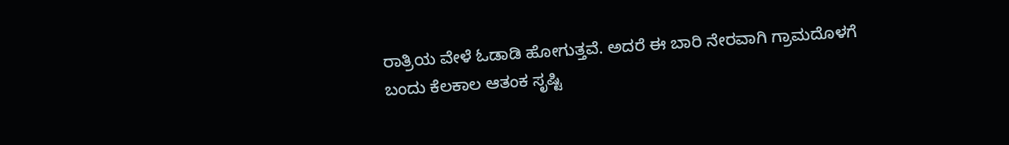ರಾತ್ರಿಯ ವೇಳೆ ಓಡಾಡಿ ಹೋಗುತ್ತವೆ. ಅದರೆ ಈ ಬಾರಿ‌ ನೇರವಾಗಿ ಗ್ರಾಮದೊಳಗೆ ಬಂದು ಕೆಲಕಾಲ ಆತಂಕ ಸೃಷ್ಟಿ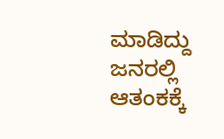ಮಾಡಿದ್ದು ಜನರಲ್ಲಿ ಆತಂಕಕ್ಕೆ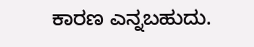ಕಾರಣ ಎನ್ನಬಹುದು.